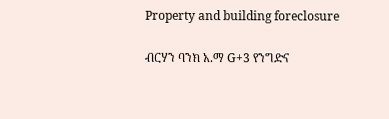Property and building foreclosure

ብርሃን ባንክ አ.ማ G+3 የንግድና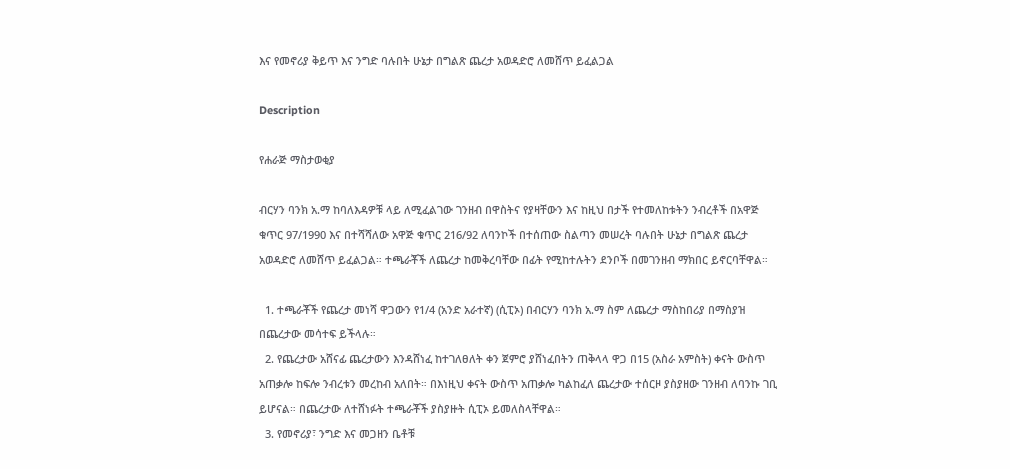እና የመኖሪያ ቅይጥ እና ንግድ ባሉበት ሁኔታ በግልጽ ጨረታ አወዳድሮ ለመሸጥ ይፈልጋል

Description

የሐራጅ ማስታወቂያ

ብርሃን ባንክ አ.ማ ከባለእዳዎቹ ላይ ለሚፈልገው ገንዘብ በዋስትና የያዛቸውን እና ከዚህ በታች የተመለከቱትን ንብረቶች በአዋጅ ቁጥር 97/1990 እና በተሻሻለው አዋጅ ቁጥር 216/92 ለባንኮች በተሰጠው ስልጣን መሠረት ባሉበት ሁኔታ በግልጽ ጨረታ አወዳድሮ ለመሸጥ ይፈልጋል። ተጫራቾች ለጨረታ ከመቅረባቸው በፊት የሚከተሉትን ደንቦች በመገንዘብ ማክበር ይኖርባቸዋል።

  1. ተጫራቾች የጨረታ መነሻ ዋጋውን የ1/4 (አንድ አራተኛ) (ሲፒኦ) በብርሃን ባንክ አ.ማ ስም ለጨረታ ማስከበሪያ በማስያዝ በጨረታው መሳተፍ ይችላሉ።
  2. የጨረታው አሸናፊ ጨረታውን እንዳሸነፈ ከተገለፀለት ቀን ጀምሮ ያሸነፈበትን ጠቅላላ ዋጋ በ15 (አስራ አምስት) ቀናት ውስጥ አጠቃሎ ከፍሎ ንብረቱን መረከብ አለበት። በእነዚህ ቀናት ውስጥ አጠቃሎ ካልከፈለ ጨረታው ተሰርዞ ያስያዘው ገንዘብ ለባንኩ ገቢ ይሆናል። በጨረታው ለተሸነፉት ተጫራቾች ያስያዙት ሲፒኦ ይመለስላቸዋል።
  3. የመኖሪያ፣ ንግድ እና መጋዘን ቤቶቹ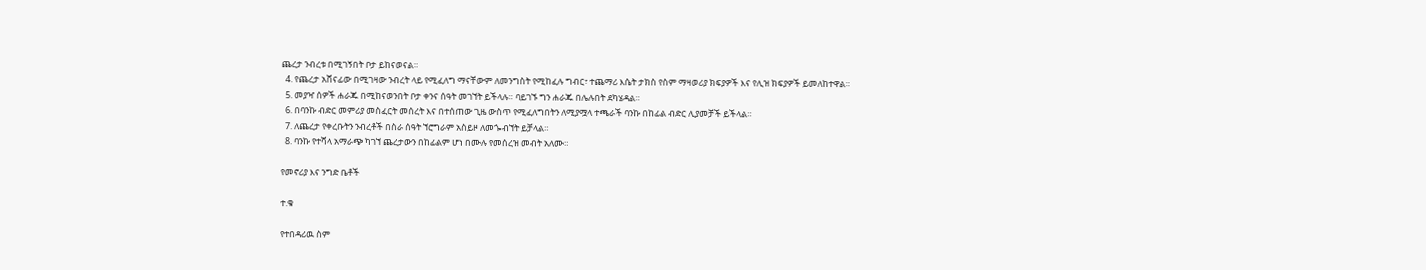ጨረታ ንብረቱ በሚገኝበት ቦታ ይከናወናል።
  4. የጨረታ አሸናፊው በሚገዛው ንብረት ላይ የሚፈለግ ማናቸውም ለመንግስት የሚከፈሉ ግብር፣ ተጨማሪ እሴት ታክስ የስም ማዛወሪያ ክፍያዎች እና የሊዝ ክፍያዎች ይመለከተዋል።
  5. መያዣ ሰዎች ሐራጁ በሚከናወንበት ቦታ ቀንና ሰዓት መገኘት ይችላሉ። ባይገኙ ግን ሐራጁ በሌሉበት ደካሄዳል።
  6. በባንኩ ብድር መምሪያ መስፈርት መሰረት እና በተሰጠው ጊዜ ውስጥ የሚፈለግበትን ለሚያሟላ ተጫራች ባንኩ በከፊል ብድር ሊያመቻች ይችላል።
  7. ለጨረታ የቀረቡትን ንብረቶች በስራ ሰዓት ኘሮግራም አስይዞ ለመጐብኘት ይቻላል።
  8. ባንኩ የተሻላ አማራጭ ካገኘ ጨረታውን በከፊልም ሆነ በሙሉ የመሰረዝ መብት አለሙ።

የመኖሪያ እና ንግድ ቤቶች

ተ.ቁ

የተበዳሪዉ ስም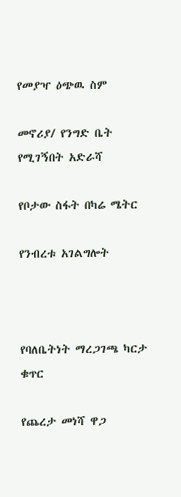የመያዣ ዕጭዉ ስም

መኖሪያ/ የንግድ ቤት የሚገኝበት አድራሻ

የቦታው ስፋት በካሬ ሜትር

የንብረቱ አገልግሎት



የባለቤትነት ማረጋገጫ ካርታ ቁጥር

የጨረታ መነሻ ዋጋ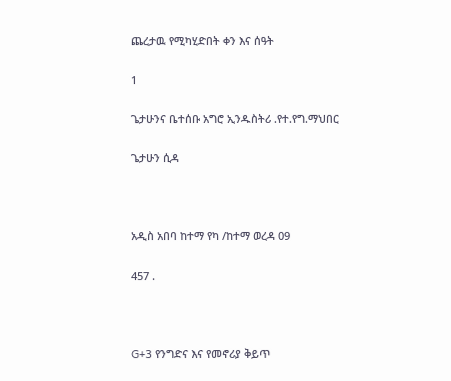ጨረታዉ የሚካሂድበት ቀን እና ሰዓት

1

ጌታሁንና ቤተሰቡ አግሮ ኢንዱስትሪ .የተ.የግ.ማህበር

ጌታሁን ሲዳ



አዲስ አበባ ከተማ የካ /ከተማ ወረዳ 09

457 .



G+3 የንግድና እና የመኖሪያ ቅይጥ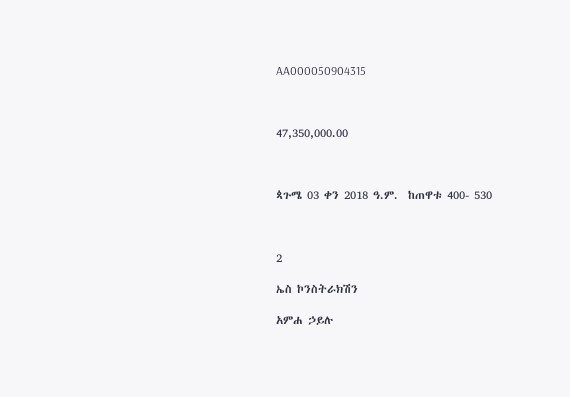AA000050904315



47,350,000.00



ጳጉሜ 03 ቀን 2018 ዓ.ም.  ከጠዋቱ 400- 530



2

ኤስ ኮንስትራክሽን

አምሐ ኃይሉ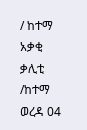/ ከተማ አቃቂ ቃሊቲ /ከተማ ወረዳ 04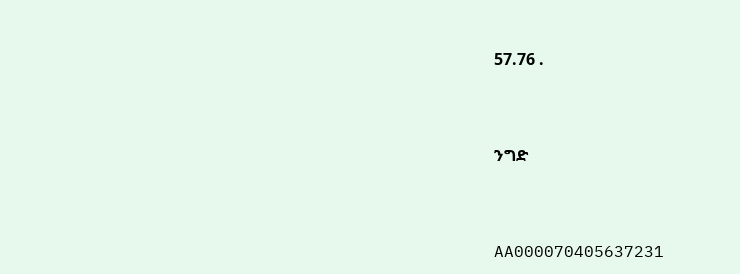57.76 .



ንግድ



AA000070405637231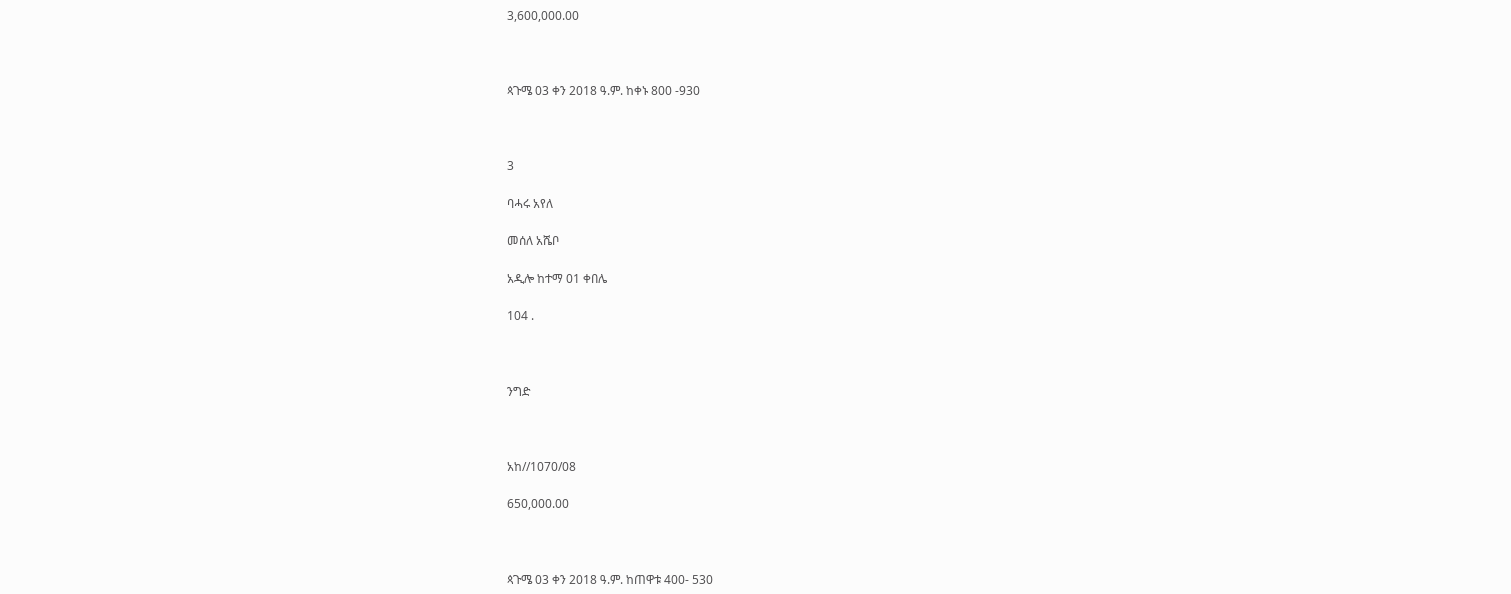3,600,000.00



ጳጉሜ 03 ቀን 2018 ዓ.ም. ከቀኑ 800 -930



3

ባሓሩ አየለ

መሰለ አሼቦ

አዲሎ ከተማ 01 ቀበሌ

104 .



ንግድ



አከ//1070/08

650,000.00



ጳጉሜ 03 ቀን 2018 ዓ.ም. ከጠዋቱ 400- 530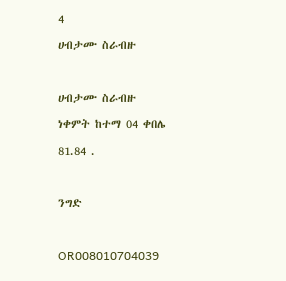4

ሀብታሙ ስራብዙ



ሀብታሙ ስራብዙ

ነቀምት ከተማ 04 ቀበሌ

81.84 .



ንግድ



OR008010704039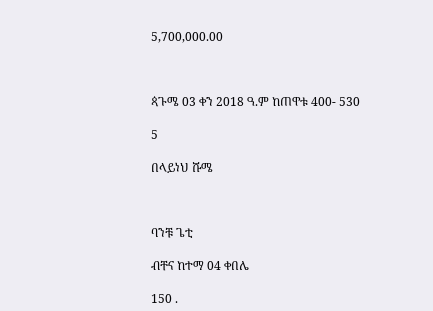5,700,000.00



ጳጉሜ 03 ቀን 2018 ዓ.ም ከጠዋቱ 400- 530

5

በላይነህ ሹሜ



ባንቹ ጌቲ

ብቸና ከተማ 04 ቀበሌ

150 .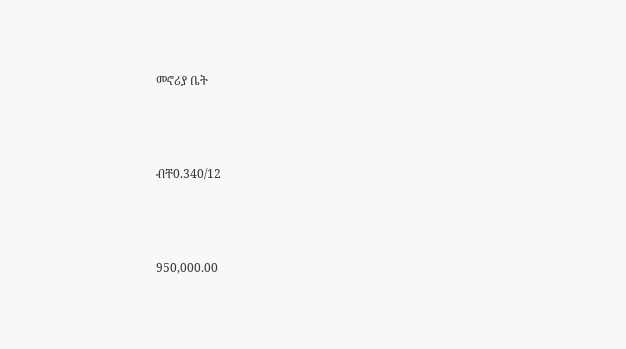መኖሪያ ቤት



ብቸ0.340/12



950,000.00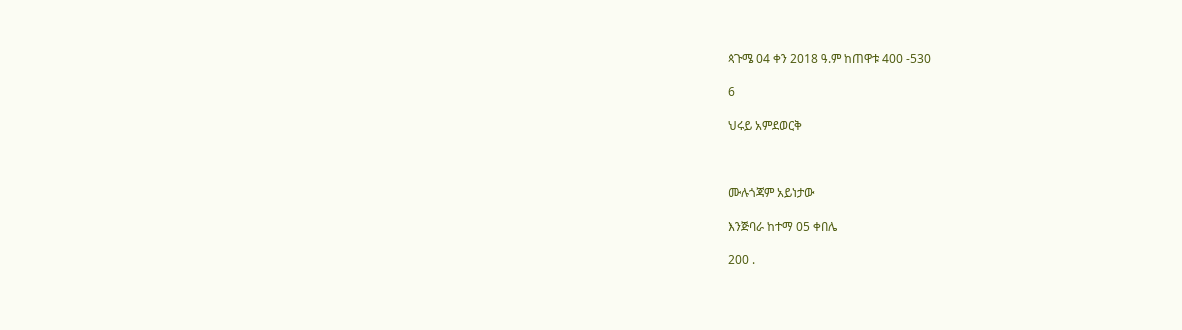ጳጉሜ 04 ቀን 2018 ዓ.ም ከጠዋቱ 400 -530

6

ህሩይ አምደወርቅ



ሙሉጎጃም አይነታው

እንጅባራ ከተማ 05 ቀበሌ

200 .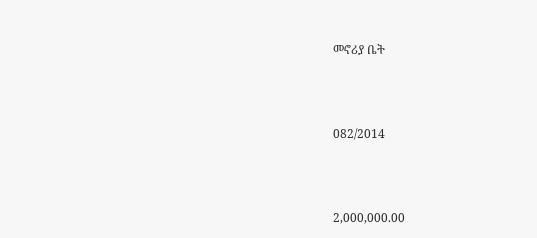መኖሪያ ቤት



082/2014



2,000,000.00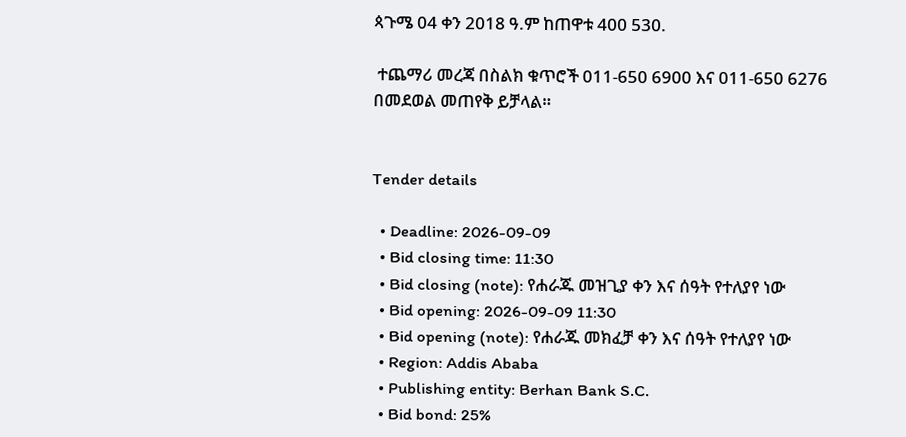ጳጉሜ 04 ቀን 2018 ዓ.ም ከጠዋቱ 400 530.

 ተጨማሪ መረጃ በስልክ ቁጥሮች 011-650 6900 እና 011-650 6276 በመደወል መጠየቅ ይቻላል።


Tender details

  • Deadline: 2026-09-09
  • Bid closing time: 11:30
  • Bid closing (note): የሐራጁ መዝጊያ ቀን እና ሰዓት የተለያየ ነው
  • Bid opening: 2026-09-09 11:30
  • Bid opening (note): የሐራጁ መክፈቻ ቀን እና ሰዓት የተለያየ ነው
  • Region: Addis Ababa
  • Publishing entity: Berhan Bank S.C.
  • Bid bond: 25%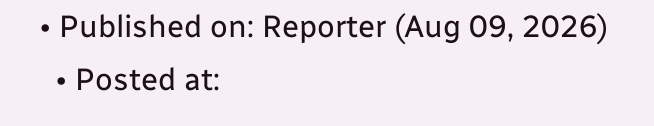• Published on: Reporter (Aug 09, 2026)
  • Posted at: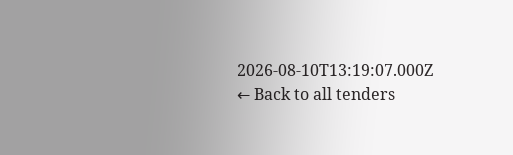2026-08-10T13:19:07.000Z
← Back to all tenders